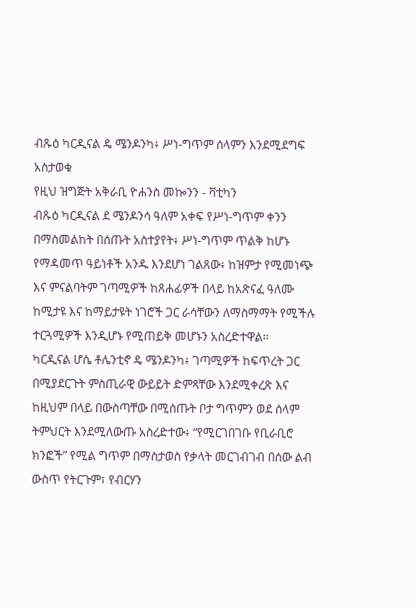ብጹዕ ካርዲናል ዴ ሜንዶንካ፥ ሥነ-ግጥም ሰላምን እንደሚደግፍ አስታወቁ
የዚህ ዝግጅት አቅራቢ ዮሐንስ መኰንን - ቫቲካን
ብጹዕ ካርዲናል ደ ሜንዶንሳ ዓለም አቀፍ የሥነ-ግጥም ቀንን በማስመልከት በሰጡት አስተያየት፥ ሥነ-ግጥም ጥልቅ ከሆኑ የማዳመጥ ዓይነቶች አንዱ እንደሆነ ገልጸው፥ ከዝምታ የሚመነጭ እና ምናልባትም ገጣሚዎች ከጸሐፊዎች በላይ ከአጽናፈ ዓለሙ ከሚታዩ እና ከማይታዩት ነገሮች ጋር ራሳቸውን ለማስማማት የሚችሉ ተርጓሚዎች እንዲሆኑ የሚጠይቅ መሆኑን አስረድተዋል።
ካርዲናል ሆሴ ቶሌንቲኖ ዴ ሜንዶንካ፥ ገጣሚዎች ከፍጥረት ጋር በሚያደርጉት ምስጢራዊ ውይይት ድምጻቸው እንደሚቀረጽ እና ከዚህም በላይ በውስጣቸው በሚሰጡት ቦታ ግጥምን ወደ ሰላም ትምህርት እንደሚለውጡ አስረድተው፥ “የሚርገበገቡ የቢራቢሮ ክንፎች” የሚል ግጥም በማስታወስ የቃላት መርገብገብ በሰው ልብ ውስጥ የትርጉም፣ የብርሃን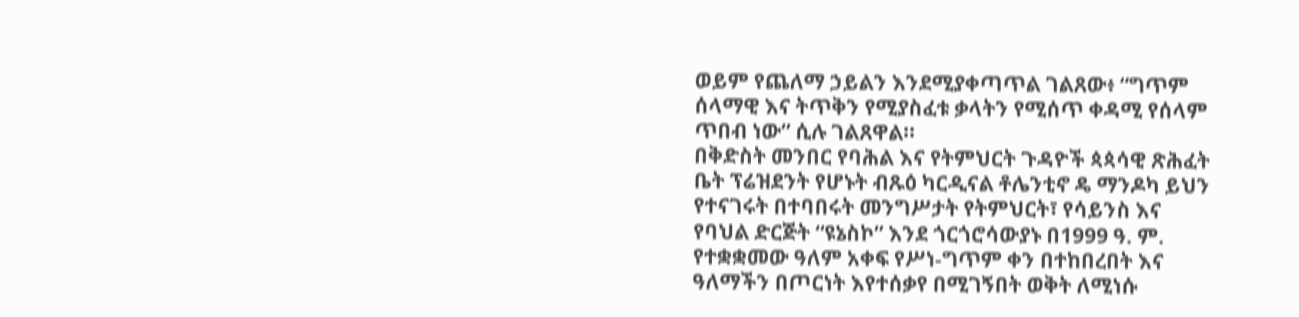ወይም የጨለማ ኃይልን እንደሚያቀጣጥል ገልጸው፥ “ግጥም ሰላማዊ እና ትጥቅን የሚያስፈቱ ቃላትን የሚሰጥ ቀዳሚ የሰላም ጥበብ ነው” ሲሉ ገልጸዋል።
በቅድስት መንበር የባሕል እና የትምህርት ጉዳዮች ጳጳሳዊ ጽሕፈት ቤት ፕሬዝደንት የሆኑት ብጹዕ ካርዲናል ቶሌንቲኖ ዴ ማንዶካ ይህን የተናገሩት በተባበሩት መንግሥታት የትምህርት፣ የሳይንስ እና የባህል ድርጅት “ዩኔስኮ” እንደ ጎርጎሮሳውያኑ በ1999 ዓ. ም. የተቋቋመው ዓለም አቀፍ የሥነ-ግጥም ቀን በተከበረበት እና ዓለማችን በጦርነት እየተሰቃየ በሚገኝበት ወቅት ለሚነሱ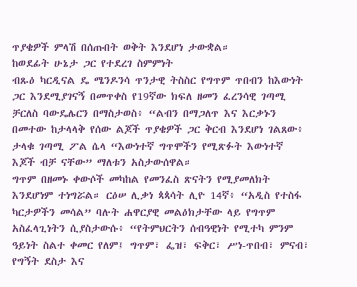ጥያቄዎች ምላሽ በሰጡበት ወቅት እንደሆነ ታውቋል።
ከወደፊት ሁኔታ ጋር የተደረገ ስምምነት
ብጹዕ ካርዲናል ዴ ሜንዶንሳ ጥንታዊ ትስስር የግጥም ጥበብን ከእውነት ጋር እንደሚያገናኝ በመጥቀስ የ19ኛው ክፍለ ዘመን ፈረንሳዊ ገጣሚ ቻርለስ ባውዴሌርን በማስታወስ፥ “ልብን በማጋለጥ እና እርቃኑን በመተው ከታላላቅ የሰው ልጆች ጥያቄዎች ጋር ቅርብ እንደሆነ ገልጸው፥ ታላቁ ገጣሚ ፖል ሴላ “እውነተኛ ግጥሞችን የሚጽፉት እውነተኛ እጆች ብቻ ናቸው” ማለቱን አስታውሰዋል።
ግጥም በዘመኑ ቀውሶች መካከል የመንፈስ ጽናትን የሚያመለክት እንደሆነም ተነግሯል። ርዕሠ ሊቃነ ጳጳሳት ሊዮ 14ኛ፥ “አዲስ የተስፋ ካርታዎችን መሳል” ባሉት ሐዋርያዊ መልዕክታቸው ላይ የግጥም አስፈላጊነትን ሲያስታውሱ፥ “የትምህርትን ሰብዓዊነት የሚተካ ምንም ዓይነት ስልተ ቀመር የለም፤ ግጥም፣ ፌዝ፣ ፍቅር፣ ሥነ-ጥበብ፣ ምናብ፣ የግኝት ደስታ እና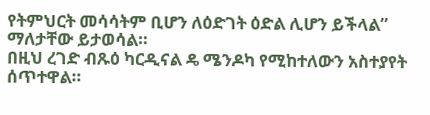የትምህርት መሳሳትም ቢሆን ለዕድገት ዕድል ሊሆን ይችላል” ማለታቸው ይታወሳል።
በዚህ ረገድ ብጹዕ ካርዲናል ዴ ሜንዶካ የሚከተለውን አስተያየት ሰጥተዋል።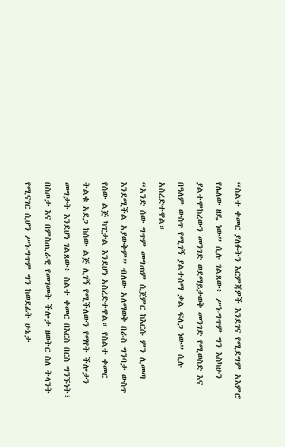“ስልተ ቀመር ያለፉትን እርምጃዎች እንደገና የሚደግም አእምሮ የሌለው ዘዴ ነው” ሲሉ ገልጸው፥ ሥነ-ግጥም ግን እስካሁን ያልተሞከረውን መንገድ ወደማይታወቅ መንገድ የሚወስድ እና በዓለም ውስጥ የሚገኝ ያልተሰማ ቃል ፍለጋ ነው” ሲሉ አስረድተዋል።
“አንድ ሰው ግጥም መግጠም ሲጀምር ከእርሱ ምን ሊመጣ እንደሚችል አያውቅም” ብለው አለማወቅ በራስ ግንባታ ውስጥ የሰው ልጅ ካፒታል እንደሆነ አስረድተዋል። የስልተ ቀመር ትልቁ አደጋ ከሰው ልጅ ሊገኝ የሚችለውን የማየት ችሎታን መግታት እንደሆነ ገልጸው፥ ስልተ ቀመር በእርስ በርስ ግንኙነት፣ በስጦታ እና በምስጢራዊ የመገመት ችሎታ ዘወትር ስለ ትላንት የሚናገር ሲሆን ሥነ-ግጥም ግን ከወደፊት ሁኔታ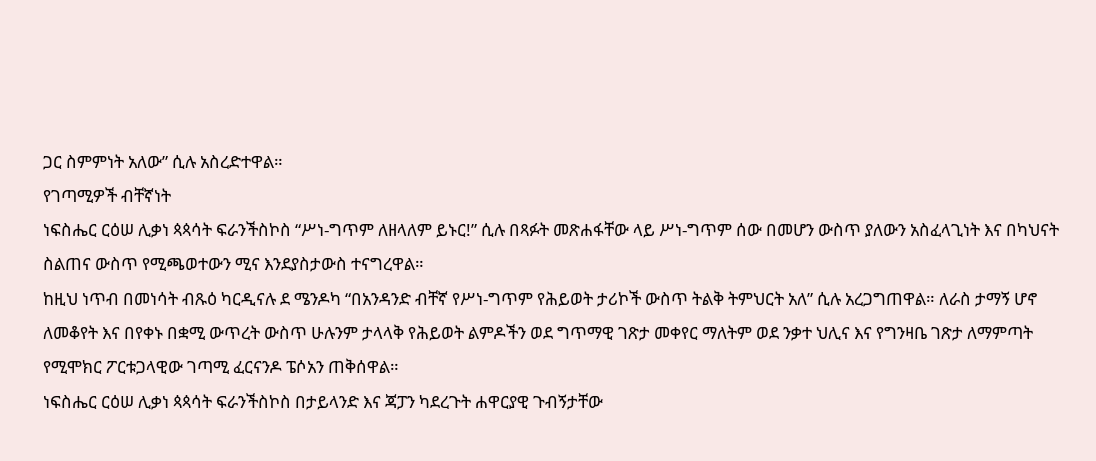ጋር ስምምነት አለው” ሲሉ አስረድተዋል።
የገጣሚዎች ብቸኛነት
ነፍስሔር ርዕሠ ሊቃነ ጳጳሳት ፍራንችስኮስ “ሥነ-ግጥም ለዘላለም ይኑር!” ሲሉ በጻፉት መጽሐፋቸው ላይ ሥነ-ግጥም ሰው በመሆን ውስጥ ያለውን አስፈላጊነት እና በካህናት ስልጠና ውስጥ የሚጫወተውን ሚና እንደያስታውስ ተናግረዋል።
ከዚህ ነጥብ በመነሳት ብጹዕ ካርዲናሉ ደ ሜንዶካ “በአንዳንድ ብቸኛ የሥነ-ግጥም የሕይወት ታሪኮች ውስጥ ትልቅ ትምህርት አለ” ሲሉ አረጋግጠዋል። ለራስ ታማኝ ሆኖ ለመቆየት እና በየቀኑ በቋሚ ውጥረት ውስጥ ሁሉንም ታላላቅ የሕይወት ልምዶችን ወደ ግጥማዊ ገጽታ መቀየር ማለትም ወደ ንቃተ ህሊና እና የግንዛቤ ገጽታ ለማምጣት የሚሞክር ፖርቱጋላዊው ገጣሚ ፈርናንዶ ፔሶአን ጠቅሰዋል።
ነፍስሔር ርዕሠ ሊቃነ ጳጳሳት ፍራንችስኮስ በታይላንድ እና ጃፓን ካደረጉት ሐዋርያዊ ጉብኝታቸው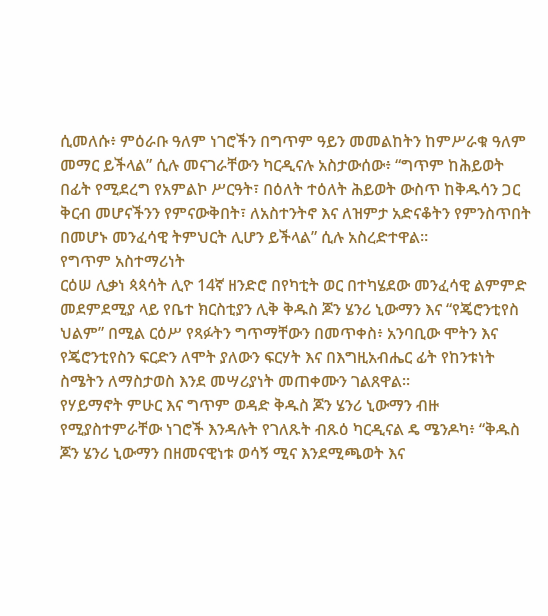ሲመለሱ፥ ምዕራቡ ዓለም ነገሮችን በግጥም ዓይን መመልከትን ከምሥራቁ ዓለም መማር ይችላል” ሲሉ መናገራቸውን ካርዲናሉ አስታውሰው፥ “ግጥም ከሕይወት በፊት የሚደረግ የአምልኮ ሥርዓት፣ በዕለት ተዕለት ሕይወት ውስጥ ከቅዱሳን ጋር ቅርብ መሆናችንን የምናውቅበት፣ ለአስተንትኖ እና ለዝምታ አድናቆትን የምንስጥበት በመሆኑ መንፈሳዊ ትምህርት ሊሆን ይችላል” ሲሉ አስረድተዋል።
የግጥም አስተማሪነት
ርዕሠ ሊቃነ ጳጳሳት ሊዮ 14ኛ ዘንድሮ በየካቲት ወር በተካሄደው መንፈሳዊ ልምምድ መደምደሚያ ላይ የቤተ ክርስቲያን ሊቅ ቅዱስ ጆን ሄንሪ ኒውማን እና “የጄሮንቲየስ ህልም” በሚል ርዕሥ የጻፉትን ግጥማቸውን በመጥቀስ፥ አንባቢው ሞትን እና የጄሮንቲየስን ፍርድን ለሞት ያለውን ፍርሃት እና በእግዚአብሔር ፊት የከንቱነት ስሜትን ለማስታወስ እንደ መሣሪያነት መጠቀሙን ገልጸዋል።
የሃይማኖት ምሁር እና ግጥም ወዳድ ቅዱስ ጆን ሄንሪ ኒውማን ብዙ የሚያስተምራቸው ነገሮች እንዳሉት የገለጹት ብጹዕ ካርዲናል ዴ ሜንዶካ፥ “ቅዱስ ጆን ሄንሪ ኒውማን በዘመናዊነቱ ወሳኝ ሚና እንደሚጫወት እና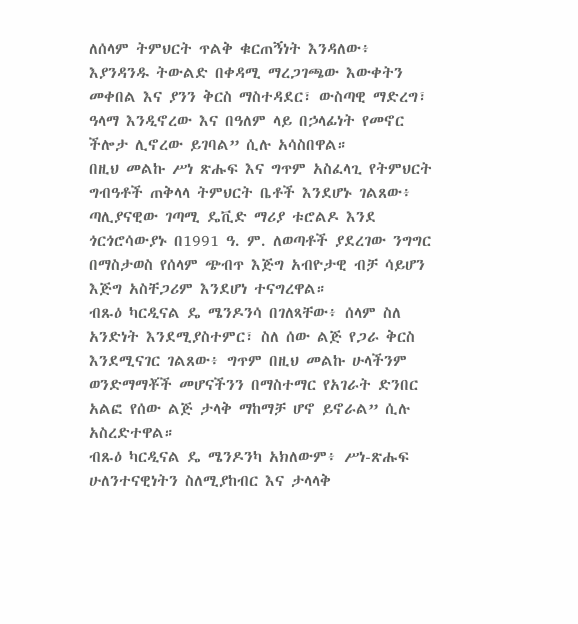ለሰላም ትምህርት ጥልቅ ቁርጠኝነት እንዳለው፥ እያንዳንዱ ትውልድ በቀዳሚ ማረጋገጫው እውቀትን መቀበል እና ያንን ቅርስ ማስተዳደር፣ ውስጣዊ ማድረግ፣ ዓላማ እንዲኖረው እና በዓለም ላይ በኃላፊነት የመኖር ችሎታ ሊኖረው ይገባል” ሲሉ አሳስበዋል።
በዚህ መልኩ ሥነ ጽሑፍ እና ግጥም አስፈላጊ የትምህርት ግብዓቶች ጠቅላላ ትምህርት ቤቶች እንደሆኑ ገልጸው፥ ጣሊያናዊው ገጣሚ ዴቪድ ማሪያ ቱሮልዶ እንደ ጎርጎሮሳውያኑ በ1991 ዓ. ም. ለወጣቶች ያደረገው ንግግር በማስታወስ የሰላም ጭብጥ እጅግ አብዮታዊ ብቻ ሳይሆን እጅግ አስቸጋሪም እንደሆነ ተናግረዋል።
ብጹዕ ካርዲናል ዴ ሜንዶንሳ በገለጻቸው፥ ሰላም ስለ አንድነት እንደሚያስተምር፣ ስለ ሰው ልጅ የጋራ ቅርስ እንደሚናገር ገልጸው፥ ግጥም በዚህ መልኩ ሁላችንም ወንድማማቾች መሆናችንን በማስተማር የአገራት ድንበር አልፎ የሰው ልጅ ታላቅ ማከማቻ ሆኖ ይኖራል” ሲሉ አስረድተዋል።
ብጹዕ ካርዲናል ዴ ሜንዶንካ አክለውም፥ ሥነ-ጽሑፍ ሁለንተናዊነትን ስለሚያከብር እና ታላላቅ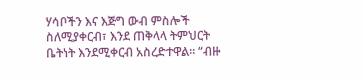ሃሳቦችን እና እጅግ ውብ ምስሎች ስለሚያቀርብ፣ እንደ ጠቅላላ ትምህርት ቤትነት እንደሚቀርብ አስረድተዋል። “ብዙ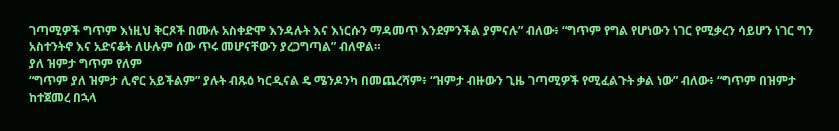ገጣሚዎች ግጥም እነዚህ ቅርጾች በሙሉ አስቀድሞ እንዳሉት እና እነርሱን ማዳመጥ እንደምንችል ያምናሉ” ብለው፥ “ግጥም የግል የሆነውን ነገር የሚቃረን ሳይሆን ነገር ግን አስተንትኖ እና አድናቆት ለሁሉም ሰው ጥሩ መሆናቸውን ያረጋግጣል” ብለዋል።
ያለ ዝምታ ግጥም የለም
“ግጥም ያለ ዝምታ ሊኖር አይችልም” ያሉት ብጹዕ ካርዲናል ዴ ሜንዶንካ በመጨረሻም፥ “ዝምታ ብዙውን ጊዜ ገጣሚዎች የሚፈልጉት ቃል ነው” ብለው፥ “ግጥም በዝምታ ከተጀመረ በኋላ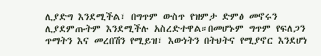ሊያድግ እንደሚችል፣ በግጥም ውስጥ የዝምታ ድምፅ መኖሩን ሊያደምጡትም እንደሚችሉ አስረድተዋል።በመሆኑም ግጥም የፍለጋን ጥማትን እና መረበሽን የሚይዝ፣ እውነትን በትህትና የሚያኖር እንደሆነ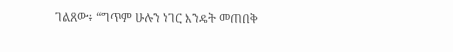ገልጸው፥ “ግጥም ሁሉን ነገር እንዴት መጠበቅ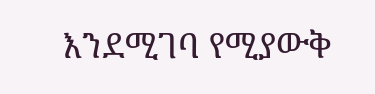እንደሚገባ የሚያውቅ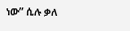ነው” ሲሉ ቃለ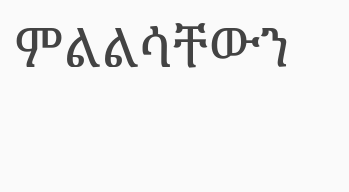ምልልሳቸውን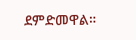ደምድመዋል።